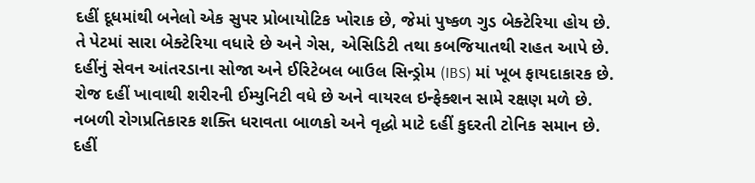દહીં દૂધમાંથી બનેલો એક સુપર પ્રોબાયોટિક ખોરાક છે, જેમાં પુષ્કળ ગુડ બેક્ટેરિયા હોય છે.
તે પેટમાં સારા બેક્ટેરિયા વધારે છે અને ગેસ, એસિડિટી તથા કબજિયાતથી રાહત આપે છે.
દહીંનું સેવન આંતરડાના સોજા અને ઈરિટેબલ બાઉલ સિન્ડ્રોમ (IBS) માં ખૂબ ફાયદાકારક છે.
રોજ દહીં ખાવાથી શરીરની ઈમ્યુનિટી વધે છે અને વાયરલ ઇન્ફેક્શન સામે રક્ષણ મળે છે.
નબળી રોગપ્રતિકારક શક્તિ ધરાવતા બાળકો અને વૃદ્ધો માટે દહીં કુદરતી ટોનિક સમાન છે.
દહીં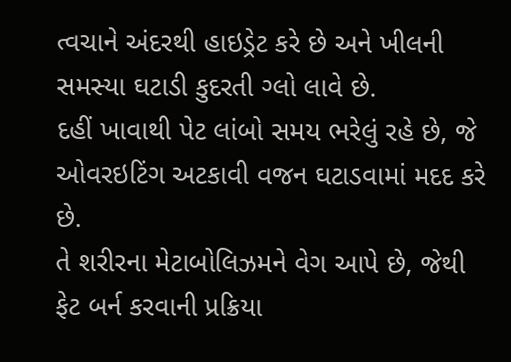ત્વચાને અંદરથી હાઇડ્રેટ કરે છે અને ખીલની સમસ્યા ઘટાડી કુદરતી ગ્લો લાવે છે.
દહીં ખાવાથી પેટ લાંબો સમય ભરેલું રહે છે, જે ઓવરઇટિંગ અટકાવી વજન ઘટાડવામાં મદદ કરે છે.
તે શરીરના મેટાબોલિઝમને વેગ આપે છે, જેથી ફેટ બર્ન કરવાની પ્રક્રિયા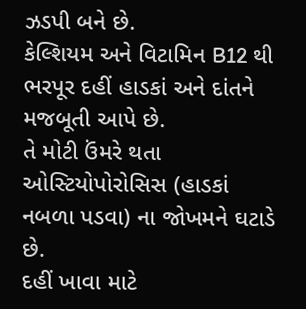ઝડપી બને છે.
કેલ્શિયમ અને વિટામિન B12 થી ભરપૂર દહીં હાડકાં અને દાંતને મજબૂતી આપે છે.
તે મોટી ઉંમરે થતા ઓસ્ટિયોપોરોસિસ (હાડકાં નબળા પડવા) ના જોખમને ઘટાડે છે.
દહીં ખાવા માટે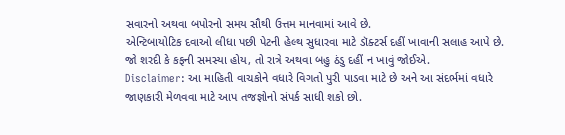સવારનો અથવા બપોરનો સમય સૌથી ઉત્તમ માનવામાં આવે છે.
એન્ટિબાયોટિક દવાઓ લીધા પછી પેટની હેલ્થ સુધારવા માટે ડૉક્ટર્સ દહીં ખાવાની સલાહ આપે છે.
જો શરદી કે કફની સમસ્યા હોય, તો રાત્રે અથવા બહુ ઠંડુ દહીં ન ખાવું જોઈએ.
Disclaimer: આ માહિતી વાચકોને વધારે વિગતો પુરી પાડવા માટે છે અને આ સંદર્ભમાં વધારે જાણકારી મેળવવા માટે આપ તજજ્ઞોનો સંપર્ક સાધી શકો છો.